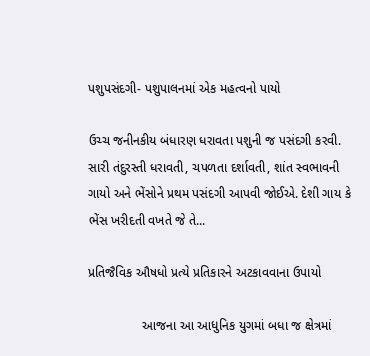પશુપસંદગી- પશુપાલનમાં એક મહત્વનો પાયો

ઉચ્ચ જનીનકીય બંધારણ ધરાવતા પશુની જ પસંદગી કરવી. સારી તંદુરસ્તી ધરાવતી, ચપળતા દર્શાવતી, શાંત સ્વભાવની ગાયો અને ભેંસોને પ્રથમ પસંદગી આપવી જોઈએ. દેશી ગાય કે ભેંસ ખરીદતી વખતે જે તે...

પ્રતિજૈવિક ઔષધો પ્રત્યે પ્રતિકારને અટકાવવાના ઉપાયો

               આજના આ આધુનિક યુગમાં બધા જ ક્ષેત્રમાં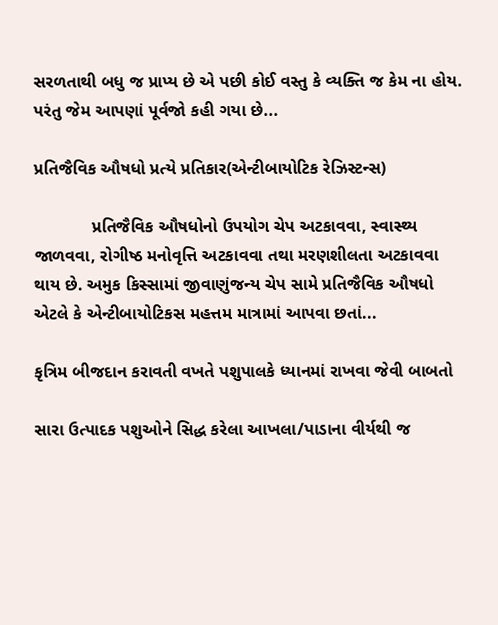સરળતાથી બધુ જ પ્રાપ્ય છે એ પછી કોઈ વસ્તુ કે વ્યક્તિ જ કેમ ના હોય. પરંતુ જેમ આપણાં પૂર્વજો કહી ગયા છે...

પ્રતિજૈવિક ઔષધો પ્રત્યે પ્રતિકાર(એન્ટીબાયોટિક રેઝિસ્ટન્સ)

            પ્રતિજૈવિક ઔષધોનો ઉપયોગ ચેપ અટકાવવા, સ્વાસ્થ્ય જાળવવા, રોગીષ્ઠ મનોવૃત્તિ અટકાવવા તથા મરણશીલતા અટકાવવા થાય છે. અમુક કિસ્સામાં જીવાણુંજન્ય ચેપ સામે પ્રતિજૈવિક ઔષધો એટલે કે એન્ટીબાયોટિકસ મહત્તમ માત્રામાં આપવા છતાં...

કૃત્રિમ બીજદાન કરાવતી વખતે પશુપાલકે ધ્યાનમાં રાખવા જેવી બાબતો

સારા ઉત્પાદક પશુઓને સિદ્ધ કરેલા આખલા/પાડાના વીર્યથી જ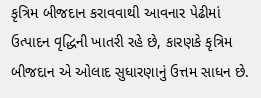કૃત્રિમ બીજદાન કરાવવાથી આવનાર પેઢીમાં ઉત્પાદન વૃદ્ધિની ખાતરી રહે છે, કારણકે કૃત્રિમ બીજદાન એ ઓલાદ સુધારણાનું ઉત્તમ સાધન છે.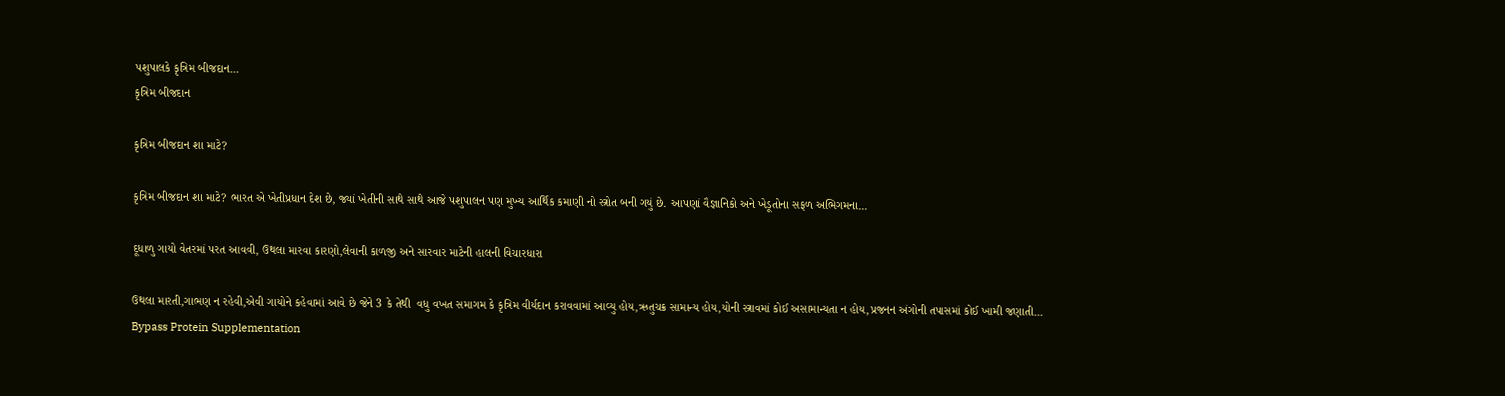પશુપાલકે કૃત્રિમ બીજદાન...
કૃત્રિમ બીજદાન

કૃત્રિમ બીજદાન શા માટે?

કૃત્રિમ બીજદાન શા માટે? ભારત એ ખેતીપ્રધાન દેશ છે, જ્યાં ખેતીની સાથે સાથે આજે પશુપાલન પણ મુખ્ય આર્થિક કમાણી નો સ્ત્રોત બની ગયું છે. આપણાં વૈજ્ઞાનિકો અને ખેડૂતોના સફળ અભિગમના...

દૂધાળુ ગાયો વેતરમાં પરત આવવી, ઉથલા મારવા કારણો,લેવાની કાળજી અને સારવાર માટેની હાલની વિચારધારા

ઉથલા મારતી,ગાભણ ન રહેવી,એવી ગાયોને કહેવામાં આવે છે જેને 3 કે તેથી  વધુ વખત સમાગમ કે કૃત્રિમ વીર્યદાન કરાવવામાં આવ્યુ હોય,ઋતુચક્ર સામાન્ય હોય,યોની સ્ત્રાવમાં કોઈ અસામાન્યતા ન હોય,પ્રજનન અંગોની તપાસમાં કોઈ ખામી જણાતી...
Bypass Protein Supplementation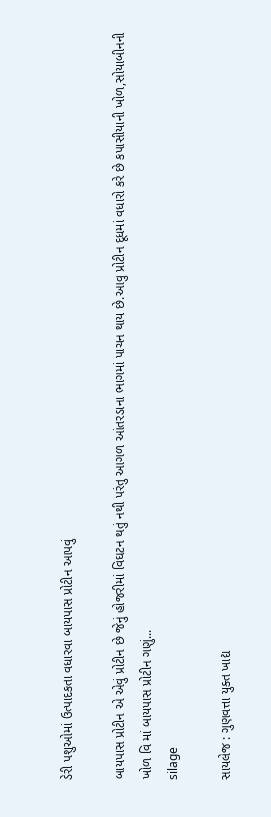ડેરી પશુઓમાં ઉત્પાદકતા વધારવા બાયપાસ પ્રોટીન આપવું

બાયપાસ પ્રોટીન એ એવું પ્રોટીન છે જેનું હોજરીમાં વિઘટન થતું નથી પરંતુ આગળ આંતરડાના ભાગમાં પાચન થાય છે.આવુ પ્રોટીન દૂધમાં વધારો કરે છે કપાસીયાની ખોળ,સોયાબીનની ખોળ વિ માં બાયપાસ પ્રોટીન ગણું...
silage

સાયલેજ : ગુણવત્તા યુક્ત ખાદ્ય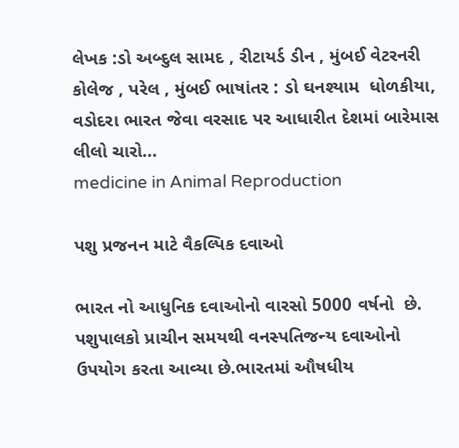લેખક :ડો અબ્દુલ સામદ , રીટાયર્ડ ડીન , મુંબઈ વેટરનરી કોલેજ , પરેલ , મુંબઈ ભાષાંતર : ડો ઘનશ્યામ  ધોળકીયા, વડોદરા ભારત જેવા વરસાદ પર આધારીત દેશમાં બારેમાસ લીલો ચારો...
medicine in Animal Reproduction

પશુ પ્રજનન માટે વૈકલ્પિક દવાઓ

ભારત નો આધુનિક દવાઓનો વારસો 5000 વર્ષનો  છે. પશુપાલકો પ્રાચીન સમયથી વનસ્પતિજન્ય દવાઓનો ઉપયોગ કરતા આવ્યા છે.ભારતમાં ઔષધીય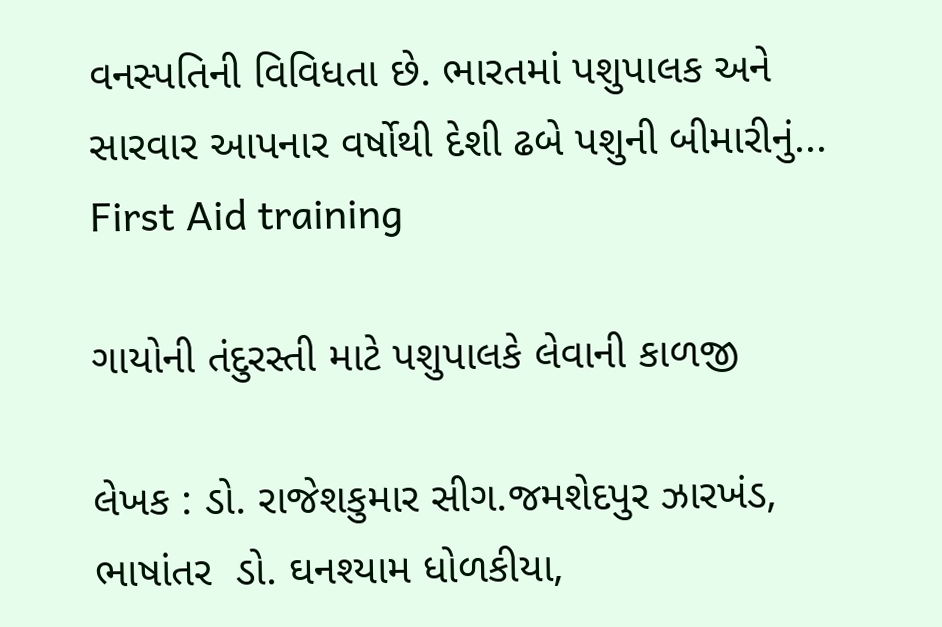વનસ્પતિની વિવિધતા છે. ભારતમાં પશુપાલક અને સારવાર આપનાર વર્ષોથી દેશી ઢબે પશુની બીમારીનું...
First Aid training

ગાયોની તંદુરસ્તી માટે પશુપાલકે લેવાની કાળજી

લેખક : ડો. રાજેશકુમાર સીગ.જમશેદપુર ઝારખંડ, ભાષાંતર  ડો. ઘનશ્યામ ધોળકીયા,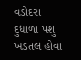વડોદરા દુધાળા પશુ ખડતલ હોવા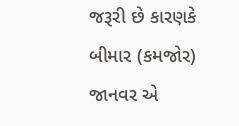જરૂરી છે કારણકે બીમાર (કમજોર) જાનવર એ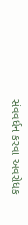સંવવર્ધન કરવા અવરોધક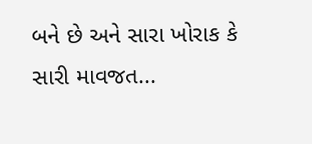બને છે અને સારા ખોરાક કે સારી માવજત...